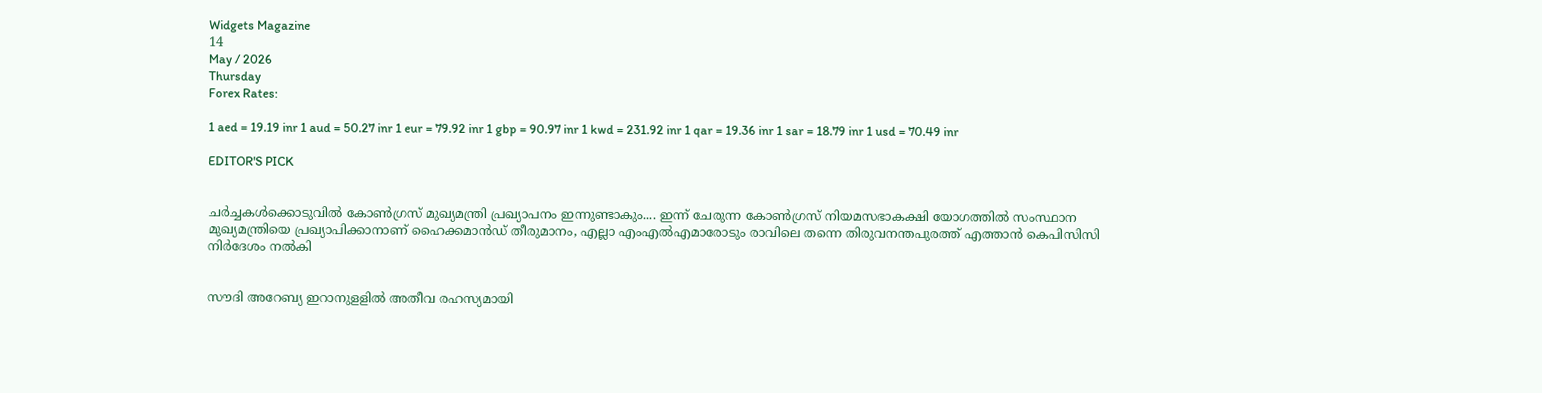Widgets Magazine
14
May / 2026
Thursday
Forex Rates:

1 aed = 19.19 inr 1 aud = 50.27 inr 1 eur = 79.92 inr 1 gbp = 90.97 inr 1 kwd = 231.92 inr 1 qar = 19.36 inr 1 sar = 18.79 inr 1 usd = 70.49 inr

EDITOR'S PICK


ചർച്ചകൾക്കൊടുവിൽ കോൺഗ്രസ് മുഖ്യമന്ത്രി പ്രഖ്യാപനം ഇന്നുണ്ടാകും.... ഇന്ന് ചേരുന്ന കോൺഗ്രസ് നിയമസഭാകക്ഷി യോഗത്തിൽ സംസ്ഥാന മുഖ്യമന്ത്രിയെ പ്രഖ്യാപിക്കാനാണ് ഹൈക്കമാൻഡ് തീരുമാനം, എല്ലാ എംഎൽ‌എമാരോടും രാവിലെ തന്നെ തിരുവനന്തപുരത്ത് എത്താൻ കെപിസിസി നിർദേശം നൽകി


സൗദി അറേബ്യ ഇറാനുളളിൽ അതീവ രഹസ്യമായി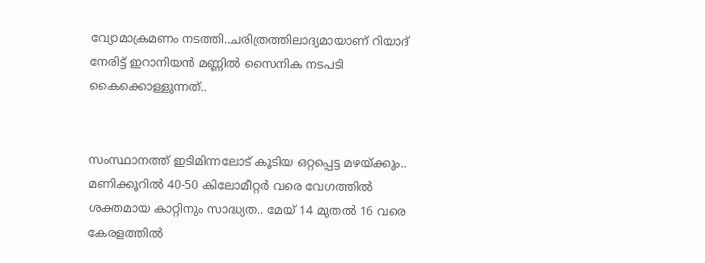വ്യോമാക്രമണം നടത്തി..ചരിത്രത്തിലാദ്യമായാണ് റിയാദ് നേരിട്ട് ഇറാനിയൻ മണ്ണിൽ സൈനിക നടപടി കൈക്കൊള്ളുന്നത്..


സംസ്ഥാനത്ത് ഇടിമിന്നലോട് കൂടിയ ഒറ്റപ്പെട്ട മഴയ്ക്കും.. മണിക്കൂറിൽ 40-50 കിലോമീറ്റർ വരെ വേഗത്തിൽ ശക്തമായ കാറ്റിനും സാദ്ധ്യത.. മേയ് 14 മുതൽ 16 വരെ കേരളത്തിൽ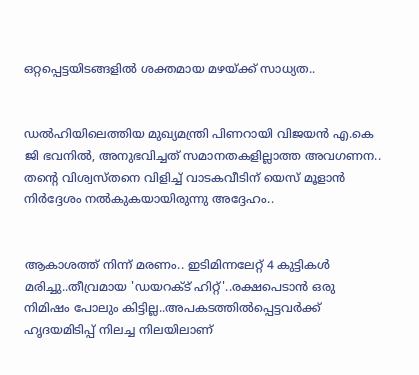ഒറ്റപ്പെട്ടയിടങ്ങളിൽ ശക്തമായ മഴയ്ക്ക് സാധ്യത..


ഡൽഹിയിലെത്തിയ മുഖ്യമന്ത്രി പിണറായി വിജയൻ എ.കെ ജി ഭവനിൽ, അനുഭവിച്ചത് സമാനതകളില്ലാത്ത അവഗണന.. തന്റെ വിശ്വസ്തനെ വിളിച്ച് വാടകവീടിന് യെസ് മൂളാൻ നിർദ്ദേശം നൽകുകയായിരുന്നു അദ്ദേഹം..


ആകാശത്ത് നിന്ന് മരണം.. ഇടിമിന്നലേറ്റ് 4 കുട്ടികൾ മരിച്ചു..തീവ്രമായ 'ഡയറക്ട് ഹിറ്റ്'..രക്ഷപെടാൻ ഒരു നിമിഷം പോലും കിട്ടില്ല..അപകടത്തില്‍പ്പെട്ടവര്‍ക്ക് ഹൃദയമിടിപ്പ് നിലച്ച നിലയിലാണ്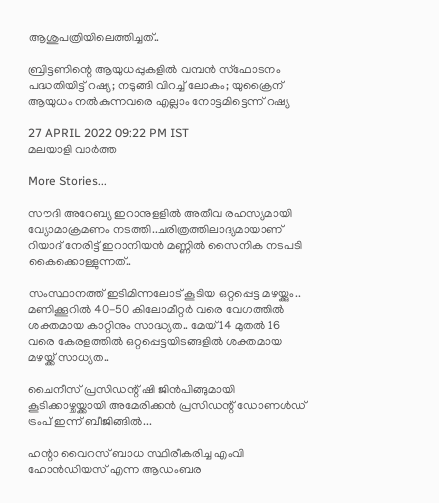ആശുപത്രിയിലെത്തിച്ചത്..

ബ്രിട്ടണിന്റെ ആയുധപ്പുകളില്‍ വമ്പന്‍ സ്‌ഫോടനം പദ്ധതിയിട്ട് റഷ്യ; നടുങ്ങി വിറച്ച് ലോകം; യുക്രൈന് ആയുധം നല്‍കുന്നവരെ എല്ലാം നോട്ടമിട്ടെന്ന് റഷ്യ

27 APRIL 2022 09:22 PM IST
മലയാളി വാര്‍ത്ത

More Stories...

സൗദി അറേബ്യ ഇറാനുളളിൽ അതീവ രഹസ്യമായി വ്യോമാക്രമണം നടത്തി..ചരിത്രത്തിലാദ്യമായാണ് റിയാദ് നേരിട്ട് ഇറാനിയൻ മണ്ണിൽ സൈനിക നടപടി കൈക്കൊള്ളുന്നത്..

സംസ്ഥാനത്ത് ഇടിമിന്നലോട് കൂടിയ ഒറ്റപ്പെട്ട മഴയ്ക്കും.. മണിക്കൂറിൽ 40-50 കിലോമീറ്റർ വരെ വേഗത്തിൽ ശക്തമായ കാറ്റിനും സാദ്ധ്യത.. മേയ് 14 മുതൽ 16 വരെ കേരളത്തിൽ ഒറ്റപ്പെട്ടയിടങ്ങളിൽ ശക്തമായ മഴയ്ക്ക് സാധ്യത..

ചൈനീസ് പ്രസിഡന്റ് ഷി ജിൻപിങ്ങുമായി കൂടിക്കാഴ്ചയ്ക്കായി അമേരിക്കൻ പ്രസിഡന്റ് ഡോണൾഡ് ട്രംപ്‌ ഇന്ന് ബീജിങ്ങിൽ...

ഹന്റാ വൈറസ് ബാധ സ്ഥിരീകരിച്ച എംവി ഹോൻഡിയസ് എന്ന ആഡംബര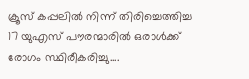ക്രൂസ് കപ്പലിൽ നിന്ന് തിരിച്ചെത്തിച്ച 17 യുഎസ് പൗരന്മാരിൽ ഒരാൾക്ക് രോഗം സ്ഥിരീകരിച്ചു....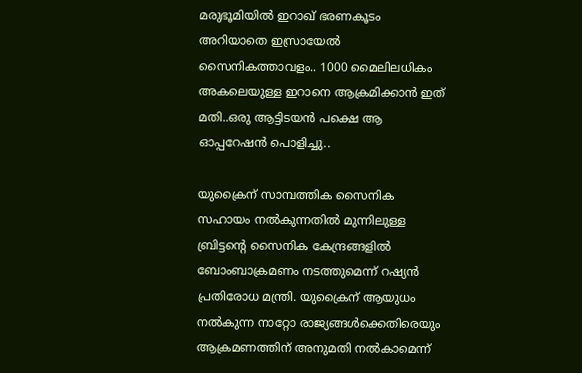മരുഭൂമിയില്‍ ഇറാഖ് ഭരണകൂടം അറിയാതെ ഇസ്രായേല്‍ സൈനികത്താവളം.. 1000 മൈലിലധികം അകലെയുള്ള ഇറാനെ ആക്രമിക്കാൻ ഇത് മതി..ഒരു ആട്ടിടയൻ പക്ഷെ ആ ഓപ്പറേഷൻ പൊളിച്ചു..

യുക്രൈന് സാമ്പത്തിക സൈനിക സഹായം നല്‍കുന്നതില്‍ മുന്നിലുള്ള ബ്രിട്ടന്റെ സൈനിക കേന്ദ്രങ്ങളില്‍ ബോംബാക്രമണം നടത്തുമെന്ന് റഷ്യന്‍ പ്രതിരോധ മന്ത്രി. യുക്രൈന് ആയുധം നല്‍കുന്ന നാറ്റോ രാജ്യങ്ങള്‍ക്കെതിരെയും ആക്രമണത്തിന് അനുമതി നല്‍കാമെന്ന്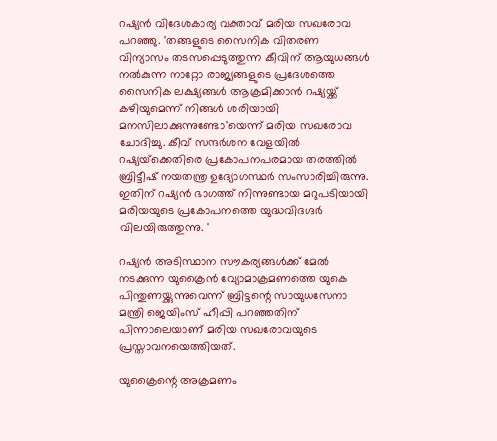റഷ്യന്‍ വിദേശകാര്യ വക്താവ് മരിയ സഖരോവ പറഞ്ഞു. 'തങ്ങളുടെ സൈനിക വിതരണ വിന്യാസം തടസപ്പെടുത്തുന്ന കീവിന് ആയുധങ്ങള്‍ നല്‍കുന്ന നാറ്റോ രാജ്യങ്ങളുടെ പ്രദേശത്തെ സൈനിക ലക്ഷ്യങ്ങള്‍ ആക്രമിക്കാന്‍ റഷ്യയ്ക്ക് കഴിയുമെന്ന് നിങ്ങള്‍ ശരിയായി മനസിലാക്കുന്നുണ്ടോ'യെന്ന് മരിയ സഖരോവ ചോദിച്ചു. കീവ് സന്ദര്‍ശന വേളയില്‍ റഷ്യയ്‌ക്കെതിരെ പ്രകോപനപരമായ തരത്തില്‍ ബ്രിട്ടീഷ് നയതന്ത്ര ഉദ്യോഗസ്ഥര്‍ സംസാരിച്ചിരുന്നു. ഇതിന് റഷ്യന്‍ ഭാഗത്ത് നിന്നുണ്ടായ മറുപടിയായി മരിയയുടെ പ്രകോപനത്തെ യുദ്ധവിദഗ്ദര്‍ വിലയിരുത്തുന്നു. '

റഷ്യന്‍ അടിസ്ഥാന സൗകര്യങ്ങള്‍ക്ക് മേല്‍ നടക്കുന്ന യുക്രൈന്‍ വ്യോമാക്രമണത്തെ യുകെ പിന്തുണയ്ക്കുന്നുവെന്ന് ബ്രിട്ടന്റെ സായുധസേനാ മന്ത്രി ജെയിംസ് ഹീപ്പി പറഞ്ഞതിന് പിന്നാലെയാണ് മരിയ സഖരോവയുടെ പ്രസ്താവനയെത്തിയത്.

യുക്രൈന്റെ അക്രമണം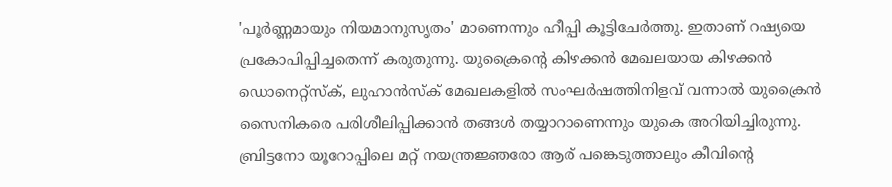'പൂര്‍ണ്ണമായും നിയമാനുസൃതം' മാണെന്നും ഹീപ്പി കൂട്ടിചേര്‍ത്തു. ഇതാണ് റഷ്യയെ പ്രകോപിപ്പിച്ചതെന്ന് കരുതുന്നു. യുക്രൈന്റെ കിഴക്കന്‍ മേഖലയായ കിഴക്കന്‍ ഡൊനെറ്റ്‌സ്‌ക്, ലുഹാന്‍സ്‌ക് മേഖലകളില്‍ സംഘര്‍ഷത്തിനിളവ് വന്നാല്‍ യുക്രൈന്‍ സൈനികരെ പരിശീലിപ്പിക്കാന്‍ തങ്ങള്‍ തയ്യാറാണെന്നും യുകെ അറിയിച്ചിരുന്നു. ബ്രിട്ടനോ യൂറോപ്പിലെ മറ്റ് നയന്ത്രജ്ഞരോ ആര് പങ്കെടുത്താലും കീവിന്റെ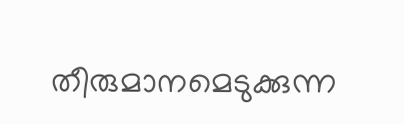തീരുമാനമെടുക്കുന്ന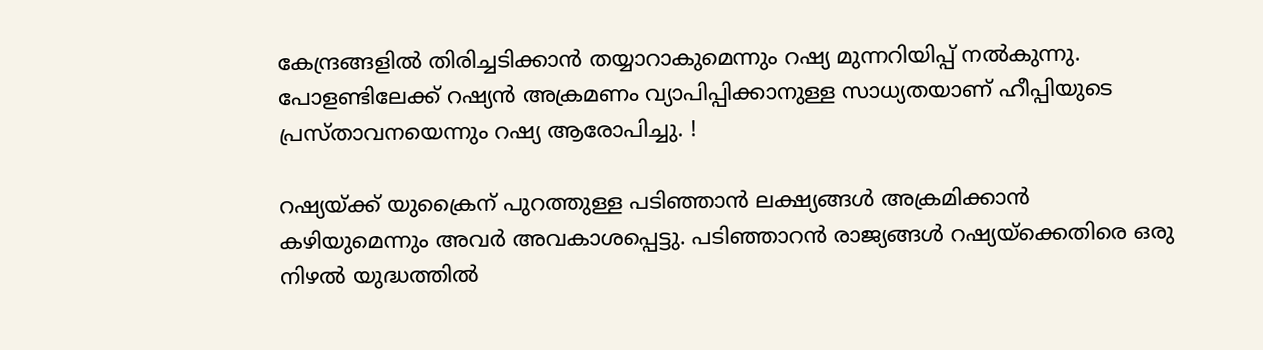കേന്ദ്രങ്ങളില്‍ തിരിച്ചടിക്കാന്‍ തയ്യാറാകുമെന്നും റഷ്യ മുന്നറിയിപ്പ് നല്‍കുന്നു. പോളണ്ടിലേക്ക് റഷ്യന്‍ അക്രമണം വ്യാപിപ്പിക്കാനുള്ള സാധ്യതയാണ് ഹീപ്പിയുടെ പ്രസ്താവനയെന്നും റഷ്യ ആരോപിച്ചു. !

റഷ്യയ്ക്ക് യുക്രൈന് പുറത്തുള്ള പടിഞ്ഞാന്‍ ലക്ഷ്യങ്ങള്‍ അക്രമിക്കാന്‍ കഴിയുമെന്നും അവര്‍ അവകാശപ്പെട്ടു. പടിഞ്ഞാറന്‍ രാജ്യങ്ങള്‍ റഷ്യയ്‌ക്കെതിരെ ഒരു നിഴല്‍ യുദ്ധത്തില്‍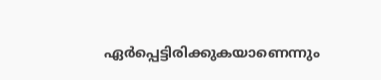ഏര്‍പ്പെട്ടിരിക്കുകയാണെന്നും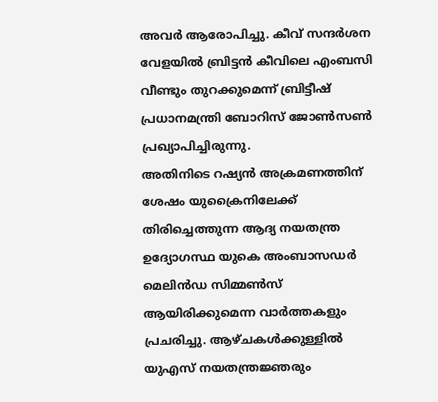അവര്‍ ആരോപിച്ചു. കീവ് സന്ദര്‍ശന വേളയില്‍ ബ്രിട്ടന്‍ കീവിലെ എംബസി വീണ്ടും തുറക്കുമെന്ന് ബ്രിട്ടീഷ് പ്രധാനമന്ത്രി ബോറിസ് ജോണ്‍സണ്‍ പ്രഖ്യാപിച്ചിരുന്നു.
അതിനിടെ റഷ്യന്‍ അക്രമണത്തിന് ശേഷം യുക്രൈനിലേക്ക് തിരിച്ചെത്തുന്ന ആദ്യ നയതന്ത്ര ഉദ്യോഗസ്ഥ യുകെ അംബാസഡര്‍ മെലിന്‍ഡ സിമ്മണ്‍സ് ആയിരിക്കുമെന്ന വാര്‍ത്തകളും പ്രചരിച്ചു. ആഴ്ചകള്‍ക്കുള്ളില്‍ യുഎസ് നയതന്ത്രജ്ഞരും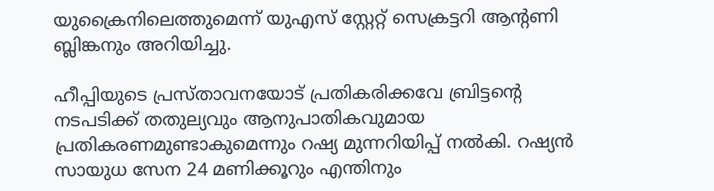യുക്രൈനിലെത്തുമെന്ന് യുഎസ് സ്റ്റേറ്റ് സെക്രട്ടറി ആന്റണി ബ്ലിങ്കനും അറിയിച്ചു.

ഹീപ്പിയുടെ പ്രസ്താവനയോട് പ്രതികരിക്കവേ ബ്രിട്ടന്റെ നടപടിക്ക് തതുല്യവും ആനുപാതികവുമായ പ്രതികരണമുണ്ടാകുമെന്നും റഷ്യ മുന്നറിയിപ്പ് നല്‍കി. റഷ്യന്‍ സായുധ സേന 24 മണിക്കൂറും എന്തിനും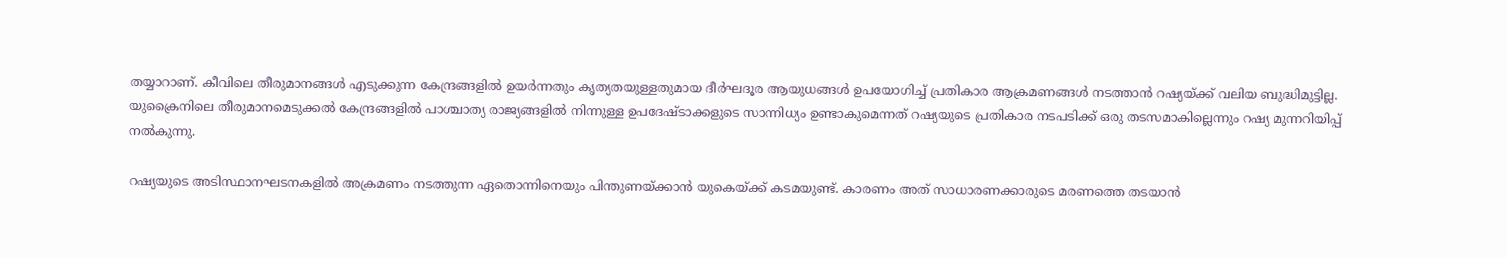തയ്യാറാണ്. കീവിലെ തീരുമാനങ്ങള്‍ എടുക്കുന്ന കേന്ദ്രങ്ങളില്‍ ഉയര്‍ന്നതും കൃത്യതയുള്ളതുമായ ദീര്‍ഘദൂര ആയുധങ്ങള്‍ ഉപയോഗിച്ച് പ്രതികാര ആക്രമണങ്ങള്‍ നടത്താന്‍ റഷ്യയ്ക്ക് വലിയ ബുദ്ധിമുട്ടില്ല.
യുക്രൈനിലെ തീരുമാനമെടുക്കല്‍ കേന്ദ്രങ്ങളില്‍ പാശ്ചാത്യ രാജ്യങ്ങളില്‍ നിന്നുള്ള ഉപദേഷ്ടാക്കളുടെ സാന്നിധ്യം ഉണ്ടാകുമെന്നത് റഷ്യയുടെ പ്രതികാര നടപടിക്ക് ഒരു തടസമാകില്ലെന്നും റഷ്യ മുന്നറിയിപ്പ് നല്‍കുന്നു.

റഷ്യയുടെ അടിസ്ഥാനഘടനകളില്‍ അക്രമണം നടത്തുന്ന ഏതൊന്നിനെയും പിന്തുണയ്ക്കാന്‍ യുകെയ്ക്ക് കടമയുണ്ട്. കാരണം അത് സാധാരണക്കാരുടെ മരണത്തെ തടയാന്‍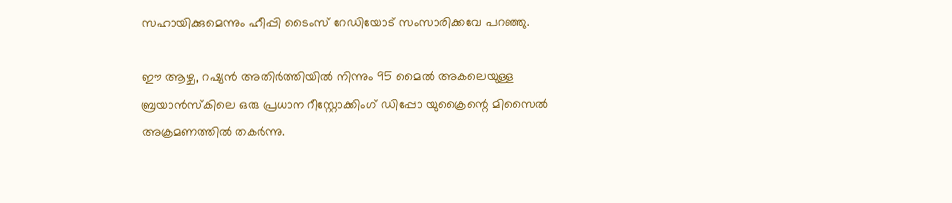സഹായിക്കുമെന്നും ഹീപ്പി ടൈംസ് റേഡിയോട് സംസാരിക്കവേ പറഞ്ഞു.

ഈ ആഴ്ച, റഷ്യന്‍ അതിര്‍ത്തിയില്‍ നിന്നും 95 മൈല്‍ അകലെയുള്ള ബ്രയാന്‍സ്‌കിലെ ഒരു പ്രധാന റീസ്റ്റോക്കിംഗ് ഡിപ്പോ യുക്രൈന്റെ മിസൈല്‍ അക്രമണത്തില്‍ തകര്‍ന്നു.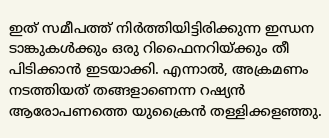ഇത് സമീപത്ത് നിര്‍ത്തിയിട്ടിരിക്കുന്ന ഇന്ധന ടാങ്കുകള്‍ക്കും ഒരു റിഫൈനറിയ്ക്കും തീ പിടിക്കാന്‍ ഇടയാക്കി. എന്നാല്‍, അക്രമണം നടത്തിയത് തങ്ങളാണെന്ന റഷ്യന്‍ ആരോപണത്തെ യുക്രൈന്‍ തള്ളിക്കളഞ്ഞു.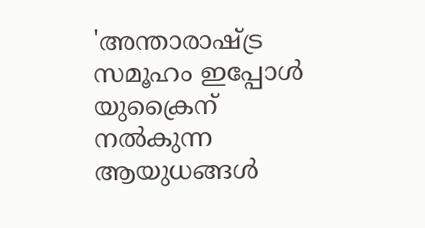'അന്താരാഷ്ട്ര സമൂഹം ഇപ്പോള്‍ യുക്രൈന് നല്‍കുന്ന ആയുധങ്ങള്‍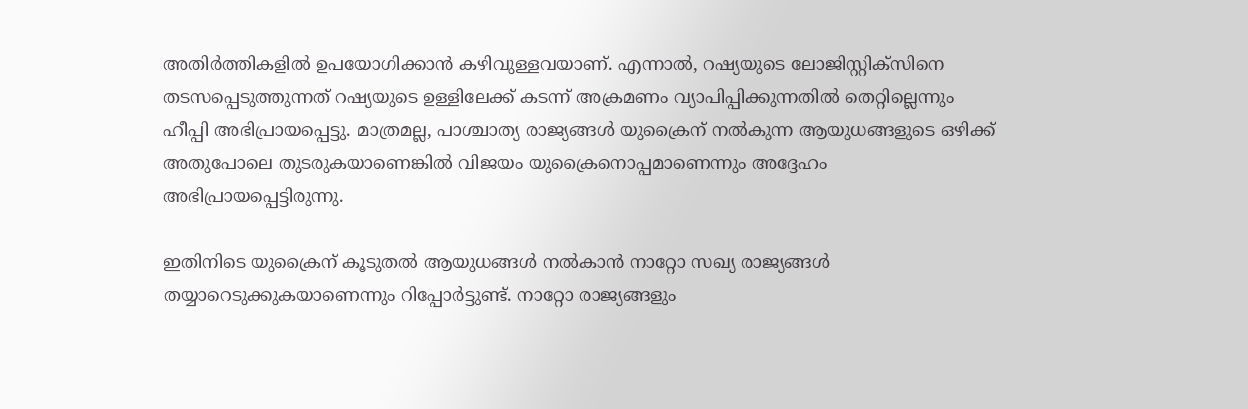അതിര്‍ത്തികളില്‍ ഉപയോഗിക്കാന്‍ കഴിവുള്ളവയാണ്. എന്നാല്‍, റഷ്യയുടെ ലോജിസ്റ്റിക്‌സിനെ തടസപ്പെടുത്തുന്നത് റഷ്യയുടെ ഉള്ളിലേക്ക് കടന്ന് അക്രമണം വ്യാപിപ്പിക്കുന്നതില്‍ തെറ്റില്ലെന്നും ഹീപ്പി അഭിപ്രായപ്പെട്ടു. മാത്രമല്ല, പാശ്ചാത്യ രാജ്യങ്ങള്‍ യുക്രൈന് നല്‍കുന്ന ആയുധങ്ങളുടെ ഒഴിക്ക് അതുപോലെ തുടരുകയാണെങ്കില്‍ വിജയം യുക്രൈനൊപ്പമാണെന്നും അദ്ദേഹം അഭിപ്രായപ്പെട്ടിരുന്നു.

ഇതിനിടെ യുക്രൈന് കൂടുതല്‍ ആയുധങ്ങള്‍ നല്‍കാന്‍ നാറ്റോ സഖ്യ രാജ്യങ്ങള്‍ തയ്യാറെടുക്കുകയാണെന്നും റിപ്പോര്‍ട്ടുണ്ട്. നാറ്റോ രാജ്യങ്ങളും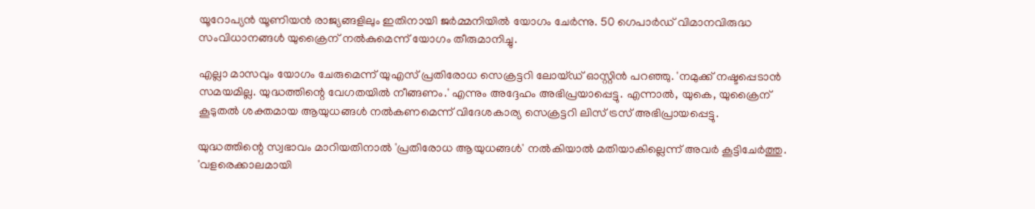യൂറോപ്യന്‍ യൂണിയന്‍ രാജ്യങ്ങളിലും ഇതിനായി ജര്‍മ്മനിയില്‍ യോഗം ചേര്‍ന്നു. 50 ഗെപാര്‍ഡ് വിമാനവിരുദ്ധ സംവിധാനങ്ങള്‍ യുക്രൈന് നല്‍കുമെന്ന് യോഗം തീരുമാനിച്ചു.

എല്ലാ മാസവും യോഗം ചേരുമെന്ന് യുഎസ് പ്രതിരോധ സെക്രട്ടറി ലോയ്ഡ് ഓസ്റ്റിന്‍ പറഞ്ഞു. 'നമുക്ക് നഷ്ടപ്പെടാന്‍ സമയമില്ല. യുദ്ധത്തിന്റെ വേഗതയില്‍ നീങ്ങണം.' എന്നും അദ്ദേഹം അഭിപ്രയാപ്പെട്ടു. എന്നാല്‍, യുകെ, യുക്രൈന് കൂടുതല്‍ ശക്തമായ ആയുധങ്ങള്‍ നല്‍കണമെന്ന് വിദേശകാര്യ സെക്രട്ടറി ലിസ് ട്രസ് അഭിപ്രായപ്പെട്ടു.

യുദ്ധത്തിന്റെ സ്വഭാവം മാറിയതിനാല്‍ 'പ്രതിരോധ ആയുധങ്ങള്‍' നല്‍കിയാല്‍ മതിയാകില്ലെന്ന് അവര്‍ കൂട്ടിചേര്‍ത്തു. 'വളരെക്കാലമായി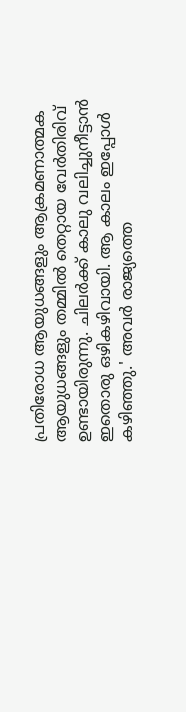പ്രതിരോധ ആയുധങ്ങളും ആക്രമണാത്മക ആയുധങ്ങളും തമ്മില്‍ തെറ്റായ വേര്‍തിരിവ് ഉണ്ടായിരുന്നു. ചിലര്‍ക്ക് കാലു വലിച്ചുനീട്ടാന്‍ ഇതൊരു ഒഴികഴിവായി. ആ കാലം ഇപ്പോള്‍ കഴിഞ്ഞു.' അവര്‍ രാജ്യത്തെ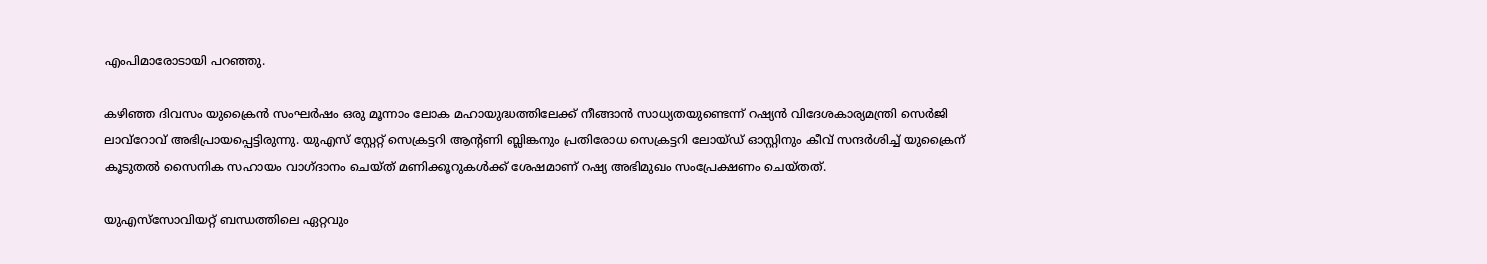എംപിമാരോടായി പറഞ്ഞു.

കഴിഞ്ഞ ദിവസം യുക്രൈന്‍ സംഘര്‍ഷം ഒരു മൂന്നാം ലോക മഹായുദ്ധത്തിലേക്ക് നീങ്ങാന്‍ സാധ്യതയുണ്ടെന്ന് റഷ്യന്‍ വിദേശകാര്യമന്ത്രി സെര്‍ജി ലാവ്‌റോവ് അഭിപ്രായപ്പെട്ടിരുന്നു. യുഎസ് സ്റ്റേറ്റ് സെക്രട്ടറി ആന്റണി ബ്ലിങ്കനും പ്രതിരോധ സെക്രട്ടറി ലോയ്ഡ് ഓസ്റ്റിനും കീവ് സന്ദര്‍ശിച്ച് യുക്രൈന് കൂടുതല്‍ സൈനിക സഹായം വാഗ്ദാനം ചെയ്ത് മണിക്കൂറുകള്‍ക്ക് ശേഷമാണ് റഷ്യ അഭിമുഖം സംപ്രേക്ഷണം ചെയ്തത്.

യുഎസ്‌സോവിയറ്റ് ബന്ധത്തിലെ ഏറ്റവും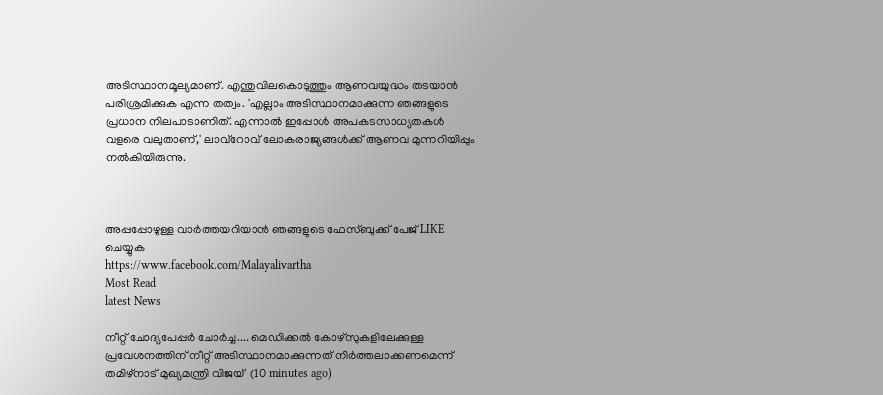അടിസ്ഥാനമൂല്യമാണ്. എന്തുവിലകൊടുത്തും ആണവയുദ്ധം തടയാന്‍ പരിശ്രമിക്കുക എന്ന തത്വം. 'എല്ലാം അടിസ്ഥാനമാക്കുന്ന ഞങ്ങളുടെ പ്രധാന നിലപാടാണിത്. എന്നാല്‍ ഇപ്പോള്‍ അപകടസാധ്യതകള്‍ വളരെ വലുതാണ്,' ലാവ്‌റോവ് ലോകരാജ്യങ്ങള്‍ക്ക് ആണവ മുന്നറിയിപ്പും നല്‍കിയിരുന്നു.



അപ്പപ്പോഴുള്ള വാര്‍ത്തയറിയാന്‍ ഞങ്ങളുടെ ഫേസ്‌ബുക്ക്‌ പേജ് LIKE ചെയ്യുക
https://www.facebook.com/Malayalivartha
Most Read
latest News

നീറ്റ് ചോദ്യപേപ്പർ ചോർച്ച.... മെഡിക്കൽ കോഴ്‌സുകളിലേക്കുള്ള പ്രവേശനത്തിന് നീറ്റ് അടിസ്ഥാനമാക്കുന്നത് നിർത്തലാക്കണമെന്ന് തമിഴ്‌നാട് മുഖ്യമന്ത്രി വിജയ്  (10 minutes ago)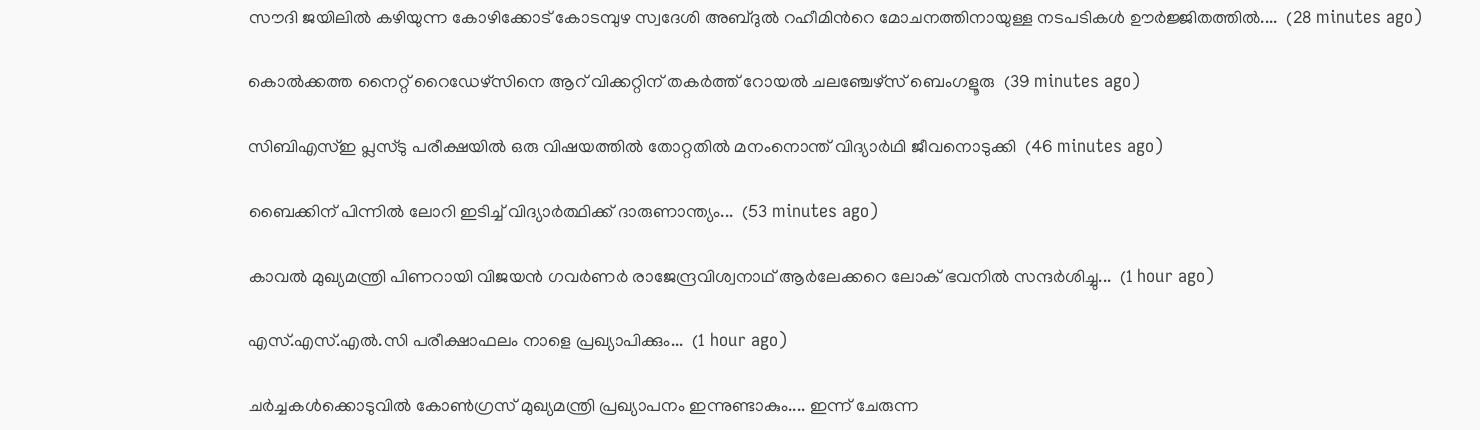സൗദി ജയിലിൽ കഴിയുന്ന കോഴിക്കോട് കോടമ്പുഴ സ്വദേശി അബ്ദുൽ റഹീമിന്‍റെ മോചനത്തിനായുള്ള നടപടികൾ ഊർജ്ജിതത്തിൽ....  (28 minutes ago)

കൊല്‍ക്കത്ത നൈറ്റ് റൈഡേഴ്സിനെ ആറ് വിക്കറ്റിന് തകര്‍ത്ത് റോയല്‍ ചലഞ്ചേഴ്സ് ബെംഗളൂരു  (39 minutes ago)

സിബിഎസ്ഇ പ്ലസ്ടു പരീക്ഷയിൽ ഒരു വിഷയത്തിൽ തോറ്റതിൽ മനംനൊന്ത് വിദ്യാർഥി ജീവനൊടുക്കി  (46 minutes ago)

ബൈക്കിന് പിന്നിൽ ലോറി ഇടിച്ച് വിദ്യാർത്ഥിക്ക് ദാരുണാന്ത്യം...  (53 minutes ago)

കാവൽ മുഖ്യമന്ത്രി പിണറായി വിജയൻ ഗവർണർ രാജേന്ദ്രവിശ്വനാഥ് ആർലേക്കറെ ലോക് ഭവനിൽ സന്ദർശിച്ചു...  (1 hour ago)

എസ്.എസ്.എൽ.സി പരീക്ഷാഫലം നാളെ പ്രഖ്യാപിക്കും...  (1 hour ago)

ചർച്ചകൾക്കൊടുവിൽ കോൺഗ്രസ് മുഖ്യമന്ത്രി പ്രഖ്യാപനം ഇന്നുണ്ടാകും.... ഇന്ന് ചേരുന്ന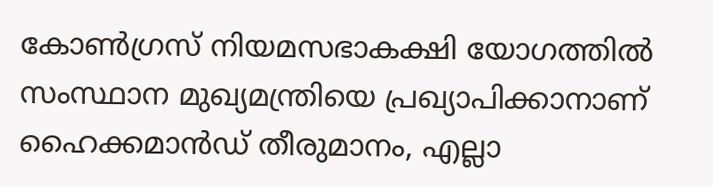കോൺഗ്രസ് നിയമസഭാകക്ഷി യോഗത്തിൽ സംസ്ഥാന മുഖ്യമന്ത്രിയെ പ്രഖ്യാപിക്കാനാണ് ഹൈക്കമാൻഡ് തീരുമാനം, എല്ലാ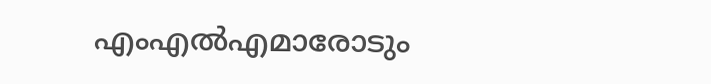എംഎൽ‌എമാരോടും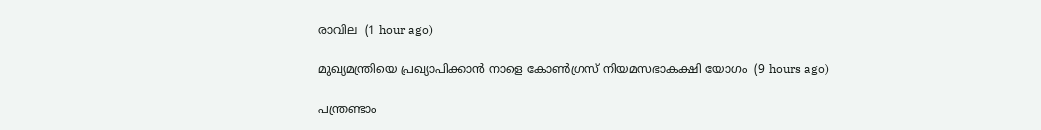രാവില  (1 hour ago)

മുഖ്യമന്ത്രിയെ പ്രഖ്യാപിക്കാന്‍ നാളെ കോണ്‍ഗ്രസ് നിയമസഭാകക്ഷി യോഗം  (9 hours ago)

പന്ത്രണ്ടാം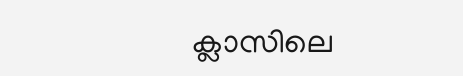ക്ലാസിലെ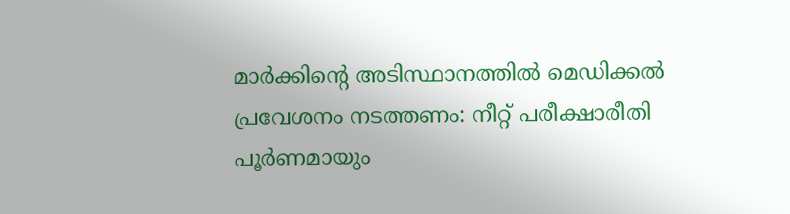മാര്‍ക്കിന്റെ അടിസ്ഥാനത്തില്‍ മെഡിക്കല്‍ പ്രവേശനം നടത്തണം: നീറ്റ് പരീക്ഷാരീതി പൂര്‍ണമായും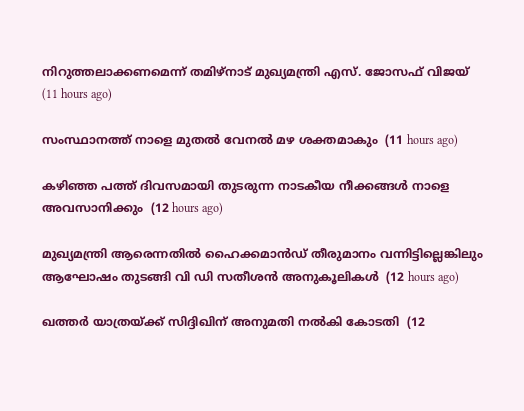നിറുത്തലാക്കണമെന്ന് തമിഴ്‌നാട് മുഖ്യമന്ത്രി എസ്. ജോസഫ് വിജയ്  (11 hours ago)

സംസ്ഥാനത്ത് നാളെ മുതൽ വേനൽ മഴ ശക്തമാകും  (11 hours ago)

കഴിഞ്ഞ പത്ത് ദിവസമായി തുടരുന്ന നാടകീയ നീക്കങ്ങള്‍ നാളെ അവസാനിക്കും  (12 hours ago)

മുഖ്യമന്ത്രി ആരെന്നതിൽ ഹൈക്കമാൻഡ് തീരുമാനം വന്നിട്ടില്ലെങ്കിലും ആഘോഷം തുടങ്ങി വി ഡി സതീശൻ അനുകൂലികൾ  (12 hours ago)

ഖത്തര്‍ യാത്രയ്ക്ക് സിദ്ദിഖിന് അനുമതി നല്‍കി കോടതി  (12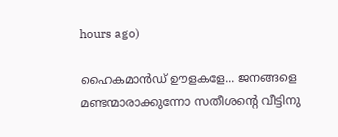hours ago)

ഹൈകമാൻഡ്‌ ഊളകളേ... ജനങ്ങളെ മണ്ടന്മാരാക്കുന്നോ സതീശന്റെ വീട്ടിനു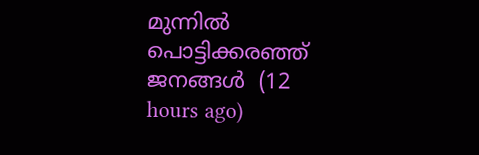മുന്നിൽ പൊട്ടിക്കരഞ്ഞ് ജനങ്ങൾ  (12 hours ago)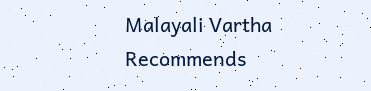Malayali Vartha Recommends